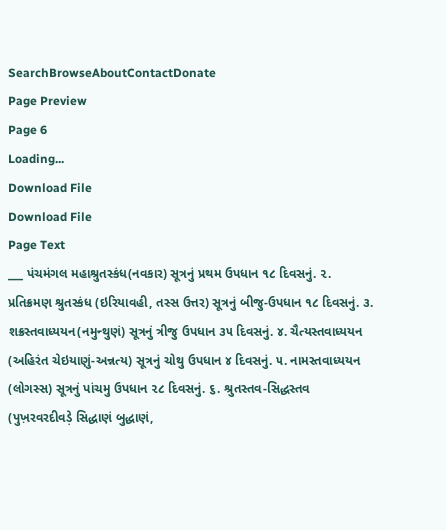SearchBrowseAboutContactDonate
Page Preview
Page 6
Loading...
Download File
Download File
Page Text
___ પંચમંગલ મહાશ્રુતસ્કંધ(નવકાર) સૂત્રનું પ્રથમ ઉપધાન ૧૮ દિવસનું. ૨. પ્રતિક્રમણ શ્રુતસ્કંધ (ઇરિયાવહી, તસ્સ ઉત્તર) સૂત્રનું બીજુ-ઉપધાન ૧૮ દિવસનું. ૩. શક્રસ્તવાધ્યયન(નમુન્થુણં) સૂત્રનું ત્રીજુ ઉપધાન ૩૫ દિવસનું. ૪. ચૈત્યસ્તવાધ્યયન (અહિરંત ચેઇયાણું-અન્નત્ય) સૂત્રનું ચોથુ ઉપધાન ૪ દિવસનું. ૫. નામસ્તવાધ્યયન (લોગસ્સ) સૂત્રનું પાંચમુ ઉપધાન ૨૮ દિવસનું. ૬. શ્રુતસ્તવ-સિદ્ધસ્તવ (પુખ઼રવરદીવડ઼ે સિદ્ધાણં બુદ્ધાણં,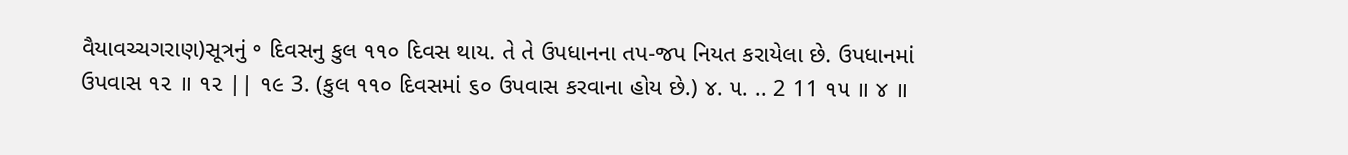વૈયાવચ્ચગરાણ)સૂત્રનું ॰ દિવસનુ કુલ ૧૧૦ દિવસ થાય. તે તે ઉપધાનના તપ-જપ નિયત કરાયેલા છે. ઉપધાનમાં ઉપવાસ ૧૨ ॥ ૧૨ || ૧૯ 3. (કુલ ૧૧૦ દિવસમાં ૬૦ ઉપવાસ કરવાના હોય છે.) ૪. ૫. .. 2 11 ૧૫ ॥ ૪ ॥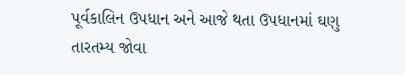પૂર્વકાલિન ઉપધાન અને આજે થતા ઉપધાનમાં ઘણુ તારતમ્ય જોવા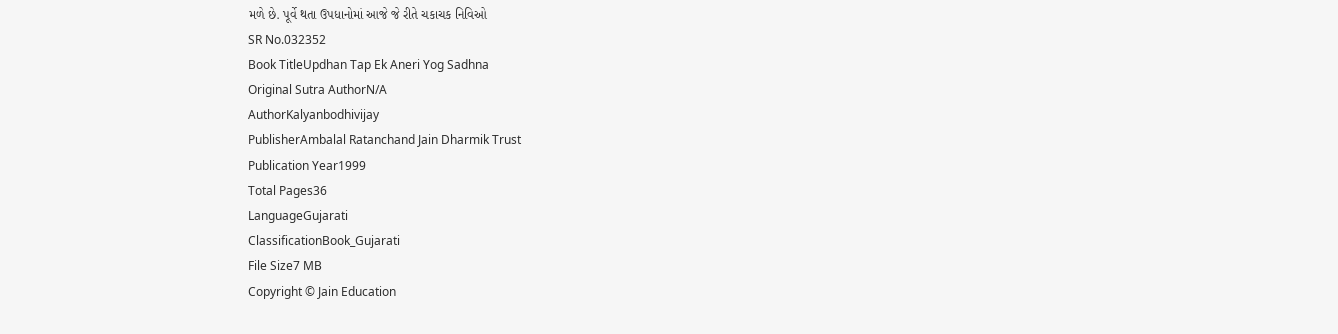મળે છે. પૂર્વે થતા ઉપધાનોમાં આજે જે રીતે ચકાચક નિવિઓ
SR No.032352
Book TitleUpdhan Tap Ek Aneri Yog Sadhna
Original Sutra AuthorN/A
AuthorKalyanbodhivijay
PublisherAmbalal Ratanchand Jain Dharmik Trust
Publication Year1999
Total Pages36
LanguageGujarati
ClassificationBook_Gujarati
File Size7 MB
Copyright © Jain Education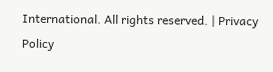International. All rights reserved. | Privacy Policy